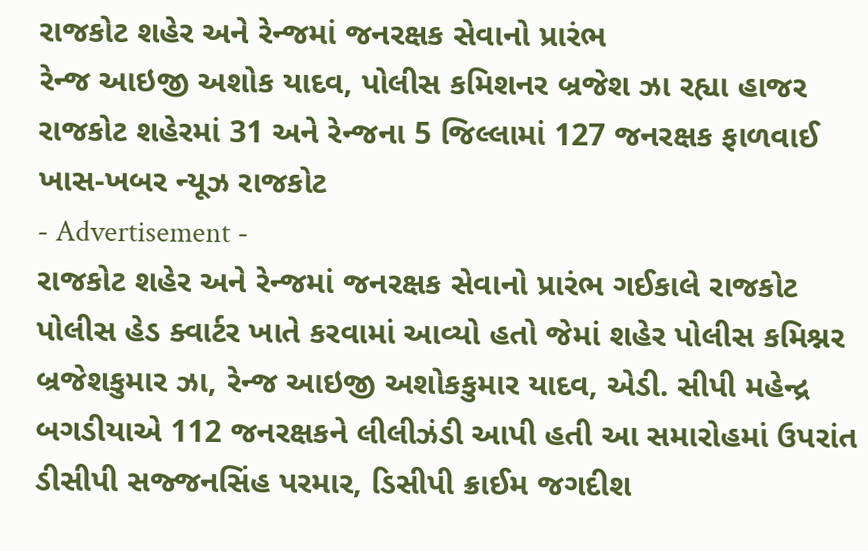રાજકોટ શહેર અને રેન્જમાં જનરક્ષક સેવાનો પ્રારંભ
રેન્જ આઇજી અશોક યાદવ, પોલીસ કમિશનર બ્રજેશ ઝા રહ્યા હાજર
રાજકોટ શહેરમાં 31 અને રેન્જના 5 જિલ્લામાં 127 જનરક્ષક ફાળવાઈ
ખાસ-ખબર ન્યૂઝ રાજકોટ
- Advertisement -
રાજકોટ શહેર અને રેન્જમાં જનરક્ષક સેવાનો પ્રારંભ ગઈકાલે રાજકોટ પોલીસ હેડ ક્વાર્ટર ખાતે કરવામાં આવ્યો હતો જેમાં શહેર પોલીસ કમિશ્નર બ્રજેશકુમાર ઝા, રેન્જ આઇજી અશોકકુમાર યાદવ, એડી. સીપી મહેન્દ્ર બગડીયાએ 112 જનરક્ષકને લીલીઝંડી આપી હતી આ સમારોહમાં ઉપરાંત ડીસીપી સજ્જનસિંહ પરમાર, ડિસીપી ક્રાઈમ જગદીશ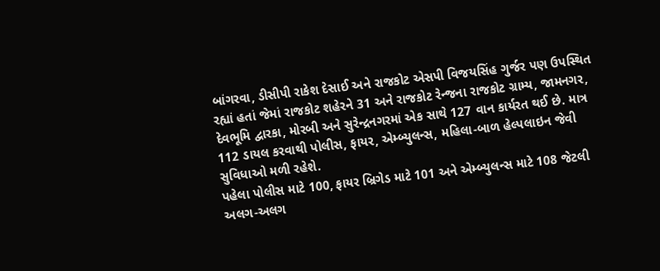બાંગરવા, ડીસીપી રાકેશ દેસાઈ અને રાજકોટ એસપી વિજયસિંહ ગુર્જર પણ ઉપસ્થિત રહ્યાં હતાં જેમાં રાજકોટ શહેરને 31 અને રાજકોટ રેન્જના રાજકોટ ગ્રામ્ય, જામનગર, દેવભૂમિ દ્વારકા, મોરબી અને સુરેન્દ્રનગરમાં એક સાથે 127 વાન કાર્યરત થઈ છે. માત્ર 112 ડાયલ કરવાથી પોલીસ, ફાયર, એમ્બ્યુલન્સ, મહિલા-બાળ હેલ્પલાઇન જેવી સુવિધાઓ મળી રહેશે.
પહેલા પોલીસ માટે 100, ફાયર બ્રિગેડ માટે 101 અને એમ્બ્યુલન્સ માટે 108 જેટલી અલગ-અલગ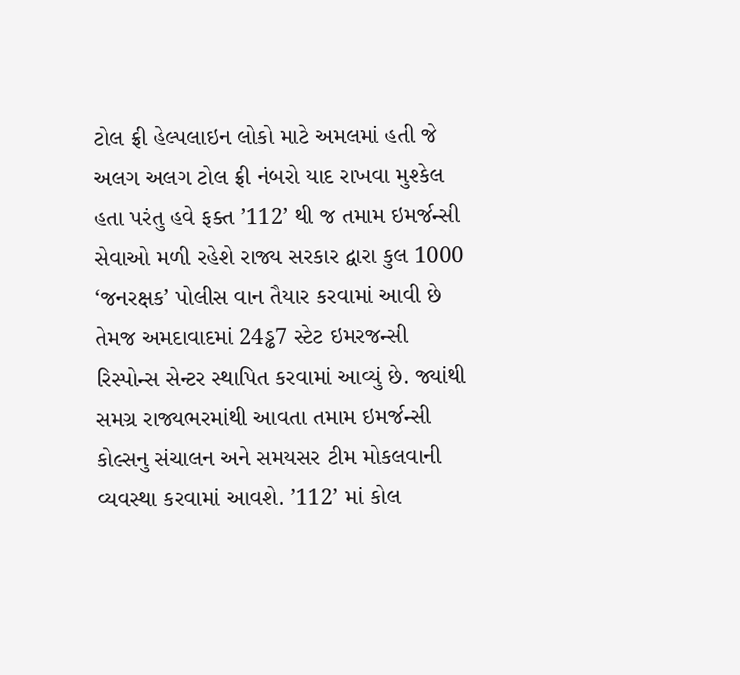ટોલ ફ્રી હેલ્પલાઇન લોકો માટે અમલમાં હતી જે અલગ અલગ ટોલ ફ્રી નંબરો યાદ રાખવા મુશ્કેલ હતા પરંતુ હવે ફક્ત ’112’ થી જ તમામ ઇમર્જન્સી સેવાઓ મળી રહેશે રાજ્ય સરકાર દ્વારા કુલ 1000 ‘જનરક્ષક’ પોલીસ વાન તૈયાર કરવામાં આવી છે તેમજ અમદાવાદમાં 24ડ્ઢ7 સ્ટેટ ઇમરજન્સી રિસ્પોન્સ સેન્ટર સ્થાપિત કરવામાં આવ્યું છે. જ્યાંથી સમગ્ર રાજ્યભરમાંથી આવતા તમામ ઇમર્જન્સી કોલ્સનુ સંચાલન અને સમયસર ટીમ મોકલવાની વ્યવસ્થા કરવામાં આવશે. ’112’ માં કોલ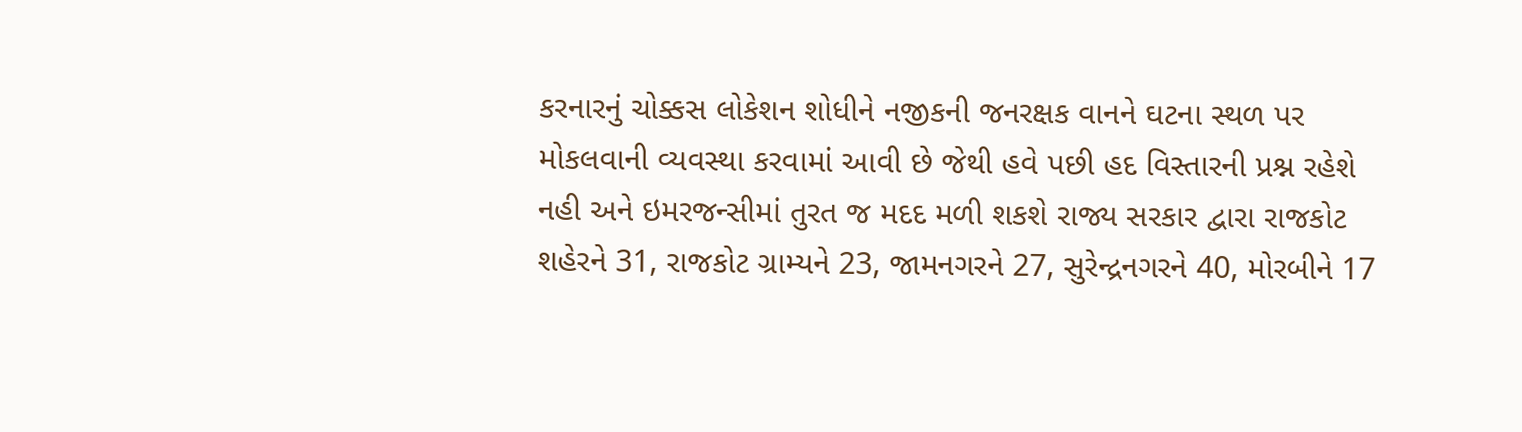કરનારનું ચોક્કસ લોકેશન શોધીને નજીકની જનરક્ષક વાનને ઘટના સ્થળ પર મોકલવાની વ્યવસ્થા કરવામાં આવી છે જેથી હવે પછી હદ વિસ્તારની પ્રશ્ન રહેશે નહી અને ઇમરજન્સીમાં તુરત જ મદદ મળી શકશે રાજ્ય સરકાર દ્વારા રાજકોટ શહેરને 31, રાજકોટ ગ્રામ્યને 23, જામનગરને 27, સુરેન્દ્રનગરને 40, મોરબીને 17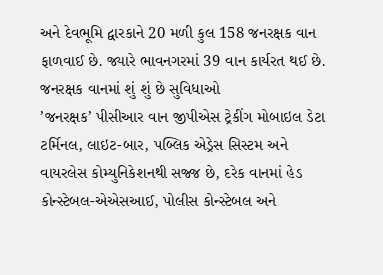અને દેવભૂમિ દ્વારકાને 20 મળી કુલ 158 જનરક્ષક વાન ફાળવાઈ છે. જ્યારે ભાવનગરમાં 39 વાન કાર્યરત થઈ છે.
જનરક્ષક વાનમાં શું શું છે સુવિધાઓ
’જનરક્ષક’ પીસીઆર વાન જીપીએસ ટ્રેકીંગ મોબાઇલ ડેટા ટર્મિનલ, લાઇટ-બાર, પબ્લિક એડ્રેસ સિસ્ટમ અને વાયરલેસ કોમ્યુનિકેશનથી સજ્જ છે, દરેક વાનમાં હેડ કોન્સ્ટેબલ-એએસઆઈ, પોલીસ કોન્સ્ટેબલ અને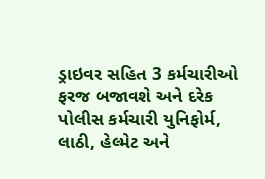ડ્રાઇવર સહિત 3 કર્મચારીઓ ફરજ બજાવશે અને દરેક પોલીસ કર્મચારી યુનિફોર્મ, લાઠી, હેલ્મેટ અને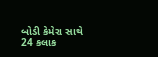બોડી કેમેરા સાથે 24 કલાક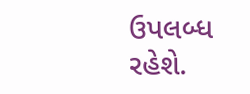ઉપલબ્ધ રહેશે.